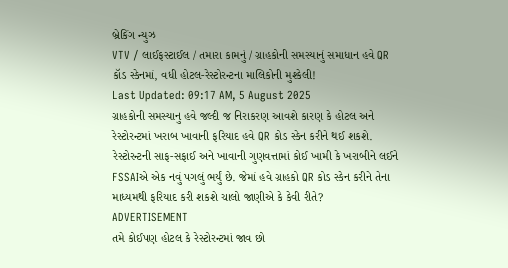બ્રેકિંગ ન્યુઝ
VTV / લાઈફસ્ટાઈલ / તમારા કામનું / ગ્રાહકોની સમસ્યાનું સમાધાન હવે QR કૉડ સ્કેનમાં, વધી હોટલ-રેસ્ટોરન્ટના માલિકોની મુશ્કેલી!
Last Updated: 09:17 AM, 5 August 2025
ગ્રાહકોની સમસ્યાનુ હવે જલ્દી જ નિરાકરણ આવશે કારણ કે હોટલ અને રેસ્ટોરન્ટમાં ખરાબ ખાવાની ફરિયાદ હવે QR કોડ સ્કેન કરીને થઈ શકશે. રેસ્ટોરન્ટની સાફ-સફાઈ અને ખાવાની ગુણવત્તામાં કોઈ ખામી કે ખરાબીને લઈને FSSAIએ એક નવું પગલું ભર્યું છે. જેમાં હવે ગ્રાહકો QR કોડ સ્કેન કરીને તેના માધ્યમથી ફરિયાદ કરી શકશે ચાલો જાણીએ કે કેવી રીતે?
ADVERTISEMENT
તમે કોઈપણ હોટલ કે રેસ્ટોરન્ટમાં જાવ છો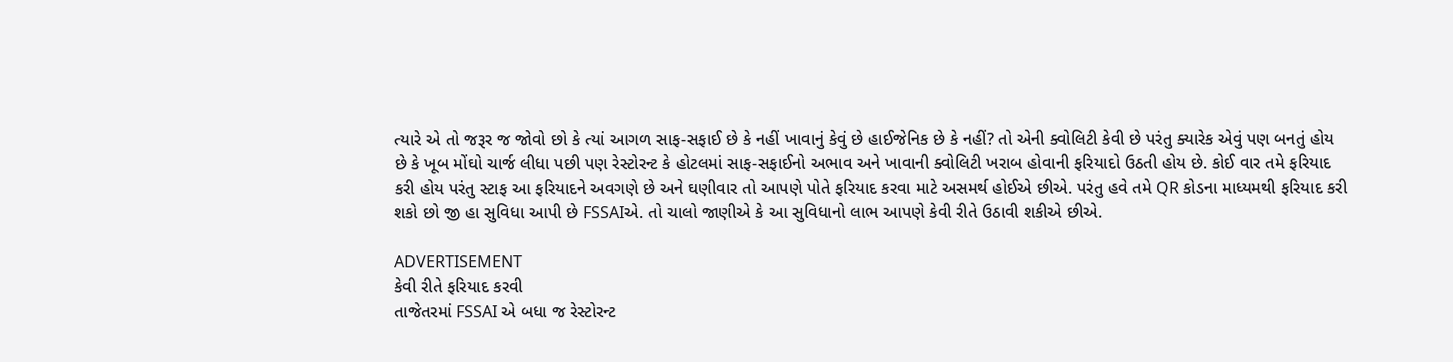ત્યારે એ તો જરૂર જ જોવો છો કે ત્યાં આગળ સાફ-સફાઈ છે કે નહીં ખાવાનું કેવું છે હાઈજેનિક છે કે નહીં? તો એની ક્વોલિટી કેવી છે પરંતુ ક્યારેક એવું પણ બનતું હોય છે કે ખૂબ મોંઘો ચાર્જ લીધા પછી પણ રેસ્ટોરન્ટ કે હોટલમાં સાફ-સફાઈનો અભાવ અને ખાવાની ક્વોલિટી ખરાબ હોવાની ફરિયાદો ઉઠતી હોય છે. કોઈ વાર તમે ફરિયાદ કરી હોય પરંતુ સ્ટાફ આ ફરિયાદને અવગણે છે અને ઘણીવાર તો આપણે પોતે ફરિયાદ કરવા માટે અસમર્થ હોઈએ છીએ. પરંતુ હવે તમે QR કોડના માધ્યમથી ફરિયાદ કરી શકો છો જી હા સુવિધા આપી છે FSSAIએ. તો ચાલો જાણીએ કે આ સુવિધાનો લાભ આપણે કેવી રીતે ઉઠાવી શકીએ છીએ.

ADVERTISEMENT
કેવી રીતે ફરિયાદ કરવી
તાજેતરમાં FSSAI એ બધા જ રેસ્ટોરન્ટ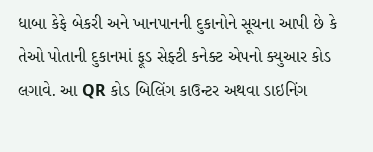ધાબા કેફે બેકરી અને ખાનપાનની દુકાનોને સૂચના આપી છે કે તેઓ પોતાની દુકાનમાં ફૂડ સેફ્ટી કનેક્ટ એપનો ક્યુઆર કોડ લગાવે. આ QR કોડ બિલિંગ કાઉન્ટર અથવા ડાઇનિંગ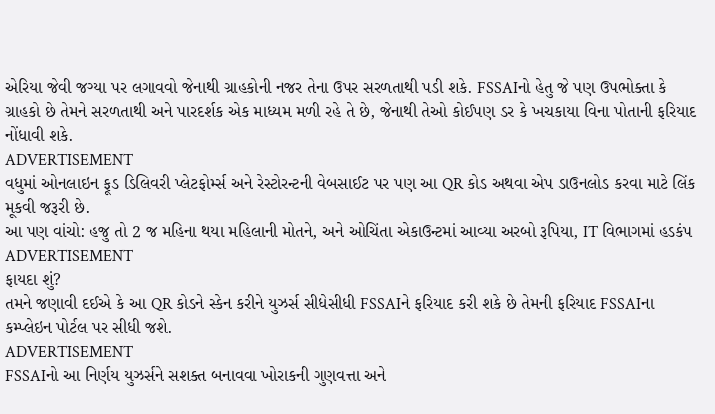એરિયા જેવી જગ્યા પર લગાવવો જેનાથી ગ્રાહકોની નજર તેના ઉપર સરળતાથી પડી શકે. FSSAIનો હેતુ જે પણ ઉપભોક્તા કે ગ્રાહકો છે તેમને સરળતાથી અને પારદર્શક એક માધ્યમ મળી રહે તે છે, જેનાથી તેઓ કોઈપણ ડર કે ખચકાયા વિના પોતાની ફરિયાદ નોંધાવી શકે.
ADVERTISEMENT
વધુમાં ઓનલાઇન ફૂડ ડિલિવરી પ્લેટફોર્મ્સ અને રેસ્ટોરન્ટની વેબસાઈટ પર પણ આ QR કોડ અથવા એપ ડાઉનલોડ કરવા માટે લિંક મૂકવી જરૂરી છે.
આ પણ વાંચો: હજુ તો 2 જ મહિના થયા મહિલાની મોતને, અને ઓચિંતા એકાઉન્ટમાં આવ્યા અરબો રૂપિયા, IT વિભાગમાં હડકંપ
ADVERTISEMENT
ફાયદા શું?
તમને જણાવી દઈએ કે આ QR કોડને સ્કેન કરીને યુઝર્સ સીધેસીધી FSSAIને ફરિયાદ કરી શકે છે તેમની ફરિયાદ FSSAIના કમ્પ્લેઇન પોર્ટલ પર સીધી જશે.
ADVERTISEMENT
FSSAIનો આ નિર્ણય યુઝર્સને સશક્ત બનાવવા ખોરાકની ગુણવત્તા અને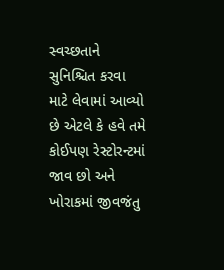સ્વચ્છતાને સુનિશ્ચિત કરવા માટે લેવામાં આવ્યો છે એટલે કે હવે તમે કોઈપણ રેસ્ટોરન્ટમાં જાવ છો અને ખોરાકમાં જીવજંતુ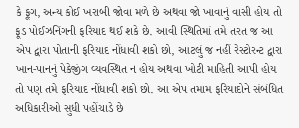કે ફૂગ, અન્ય કોઈ ખરાબી જોવા મળે છે અથવા જો ખાવાનું વાસી હોય તો ફૂડ પોઈઝનિંગની ફરિયાદ થઈ શકે છે. આવી સ્થિતિમાં તમે તરત જ આ એપ દ્વારા પોતાની ફરિયાદ નોંધાવી શકો છો, આટલું જ નહીં રેસ્ટોરન્ટ દ્વારા ખાન-પાનનું પેકેજીંગ વ્યવસ્થિત ન હોય અથવા ખોટી માહિતી આપી હોય તો પણ તમે ફરિયાદ નોંધાવી શકો છો. આ એપ તમામ ફરિયાદોને સંબંધિત અધિકારીઓ સુધી પહોંચાડે છે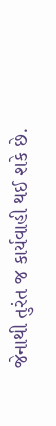જેનાથી તુરંત જ કાર્યવાહી થઈ શકે છે.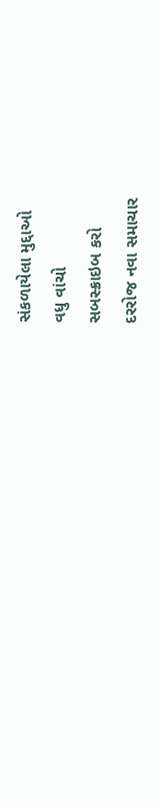સંકળાયેલા મુદ્દાઓ
વધુ વાંચો
સબસ્ક્રાઇબ કરો
દરરોજ નવા સમાચાર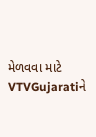મેળવવા માટે VTVGujaratiને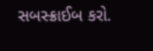સબસ્ક્રાઈબ કરો.